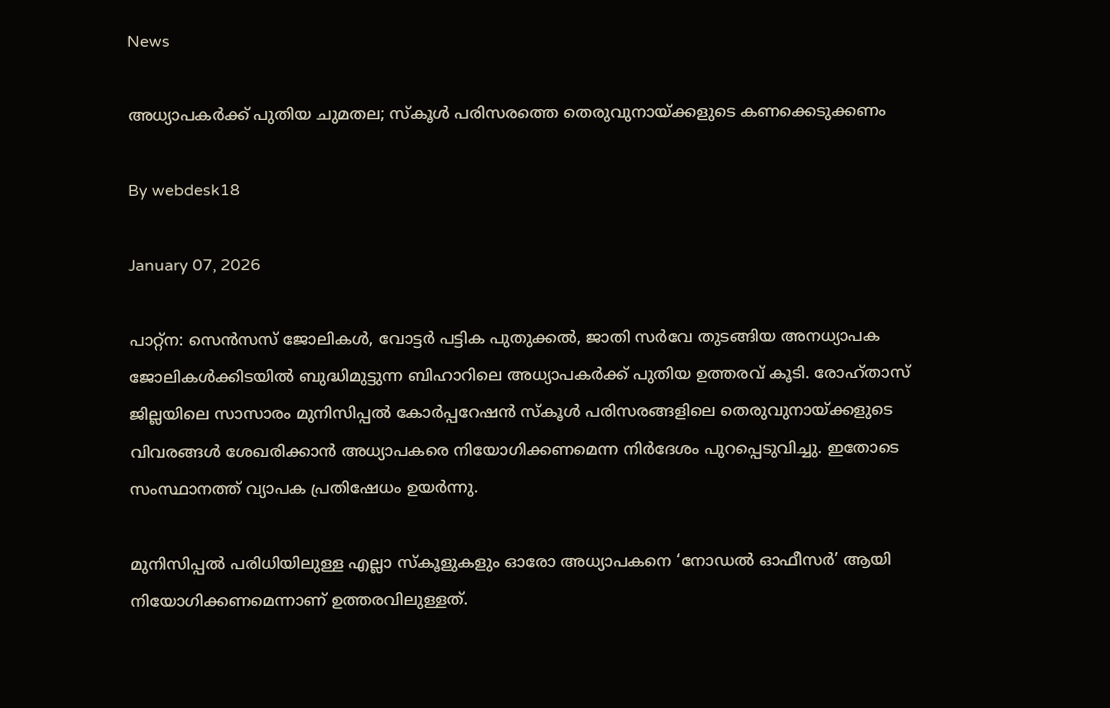News

അധ്യാപകര്‍ക്ക് പുതിയ ചുമതല; സ്‌കൂള്‍ പരിസരത്തെ തെരുവുനായ്ക്കളുടെ കണക്കെടുക്കണം

By webdesk18

January 07, 2026

പാറ്റ്ന: സെന്‍സസ് ജോലികള്‍, വോട്ടര്‍ പട്ടിക പുതുക്കല്‍, ജാതി സര്‍വേ തുടങ്ങിയ അനധ്യാപക ജോലികള്‍ക്കിടയില്‍ ബുദ്ധിമുട്ടുന്ന ബിഹാറിലെ അധ്യാപകര്‍ക്ക് പുതിയ ഉത്തരവ് കൂടി. രോഹ്താസ് ജില്ലയിലെ സാസാരം മുനിസിപ്പല്‍ കോര്‍പ്പറേഷന്‍ സ്‌കൂള്‍ പരിസരങ്ങളിലെ തെരുവുനായ്ക്കളുടെ വിവരങ്ങള്‍ ശേഖരിക്കാന്‍ അധ്യാപകരെ നിയോഗിക്കണമെന്ന നിര്‍ദേശം പുറപ്പെടുവിച്ചു. ഇതോടെ സംസ്ഥാനത്ത് വ്യാപക പ്രതിഷേധം ഉയര്‍ന്നു.

മുനിസിപ്പല്‍ പരിധിയിലുള്ള എല്ലാ സ്‌കൂളുകളും ഓരോ അധ്യാപകനെ ‘നോഡല്‍ ഓഫീസര്‍’ ആയി നിയോഗിക്കണമെന്നാണ് ഉത്തരവിലുള്ളത്.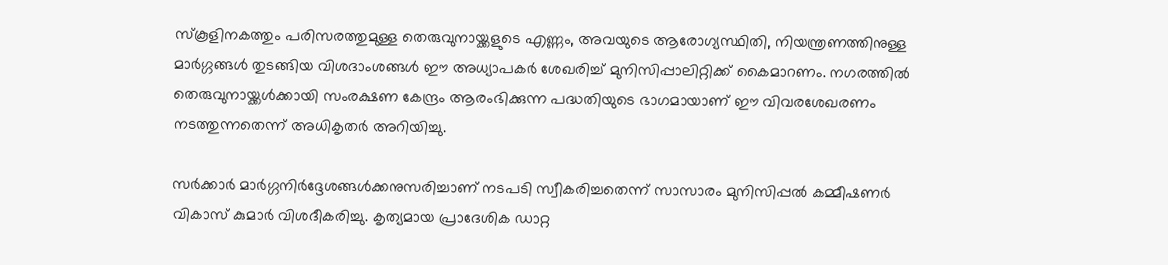സ്‌കൂളിനകത്തും പരിസരത്തുമുള്ള തെരുവുനായ്ക്കളുടെ എണ്ണം, അവയുടെ ആരോഗ്യസ്ഥിതി, നിയന്ത്രണത്തിനുള്ള മാര്‍ഗ്ഗങ്ങള്‍ തുടങ്ങിയ വിശദാംശങ്ങള്‍ ഈ അധ്യാപകര്‍ ശേഖരിച്ച് മുനിസിപ്പാലിറ്റിക്ക് കൈമാറണം. നഗരത്തില്‍ തെരുവുനായ്ക്കള്‍ക്കായി സംരക്ഷണ കേന്ദ്രം ആരംഭിക്കുന്ന പദ്ധതിയുടെ ഭാഗമായാണ് ഈ വിവരശേഖരണം നടത്തുന്നതെന്ന് അധികൃതര്‍ അറിയിച്ചു.

സര്‍ക്കാര്‍ മാര്‍ഗ്ഗനിര്‍ദ്ദേശങ്ങള്‍ക്കനുസരിച്ചാണ് നടപടി സ്വീകരിച്ചതെന്ന് സാസാരം മുനിസിപ്പല്‍ കമ്മീഷണര്‍ വികാസ് കുമാര്‍ വിശദീകരിച്ചു. കൃത്യമായ പ്രാദേശിക ഡാറ്റ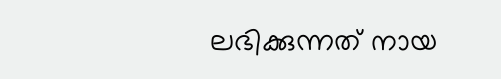ലഭിക്കുന്നത് നായ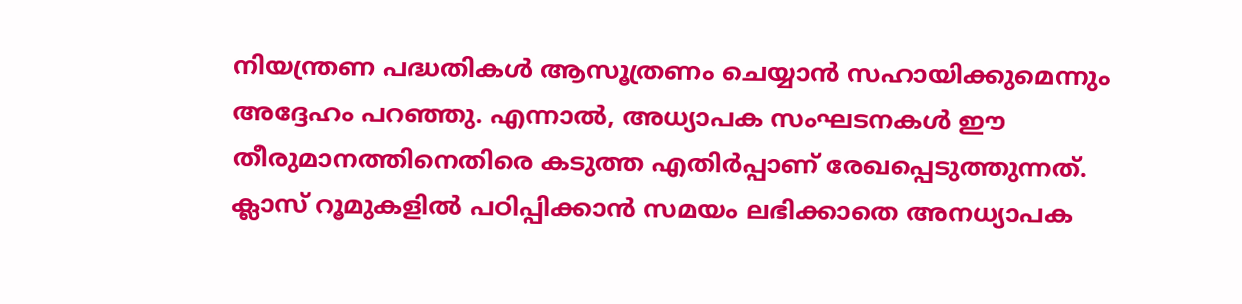നിയന്ത്രണ പദ്ധതികള്‍ ആസൂത്രണം ചെയ്യാന്‍ സഹായിക്കുമെന്നും അദ്ദേഹം പറഞ്ഞു. എന്നാല്‍, അധ്യാപക സംഘടനകള്‍ ഈ തീരുമാനത്തിനെതിരെ കടുത്ത എതിര്‍പ്പാണ് രേഖപ്പെടുത്തുന്നത്. ക്ലാസ് റൂമുകളില്‍ പഠിപ്പിക്കാന്‍ സമയം ലഭിക്കാതെ അനധ്യാപക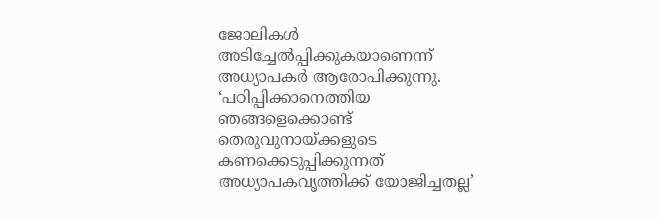ജോലികള്‍ അടിച്ചേല്‍പ്പിക്കുകയാണെന്ന് അധ്യാപകര്‍ ആരോപിക്കുന്നു. ‘പഠിപ്പിക്കാനെത്തിയ ഞങ്ങളെക്കൊണ്ട് തെരുവുനായ്ക്കളുടെ കണക്കെടുപ്പിക്കുന്നത് അധ്യാപകവൃത്തിക്ക് യോജിച്ചതല്ല’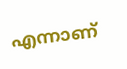എന്നാണ്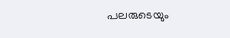പലരുടെയും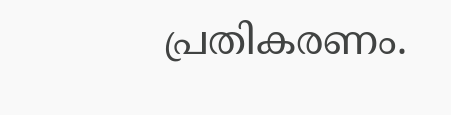പ്രതികരണം.